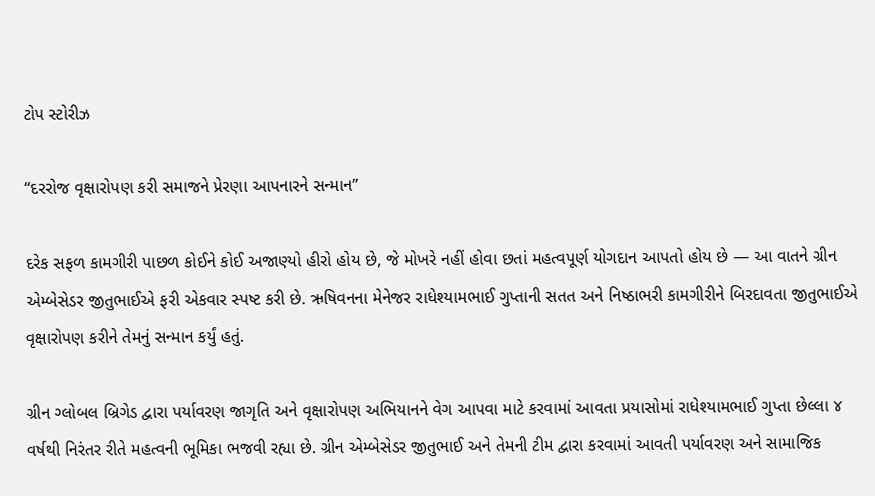ટોપ સ્ટોરીઝ

“દરરોજ વૃક્ષારોપણ કરી સમાજને પ્રેરણા આપનારને સન્માન”

દરેક સફળ કામગીરી પાછળ કોઈને કોઈ અજાણ્યો હીરો હોય છે, જે મોખરે નહીં હોવા છતાં મહત્વપૂર્ણ યોગદાન આપતો હોય છે — આ વાતને ગ્રીન એમ્બેસેડર જીતુભાઈએ ફરી એકવાર સ્પષ્ટ કરી છે. ઋષિવનના મેનેજર રાધેશ્યામભાઈ ગુપ્તાની સતત અને નિષ્ઠાભરી કામગીરીને બિરદાવતા જીતુભાઈએ વૃક્ષારોપણ કરીને તેમનું સન્માન કર્યું હતું.

ગ્રીન ગ્લોબલ બ્રિગેડ દ્વારા પર્યાવરણ જાગૃતિ અને વૃક્ષારોપણ અભિયાનને વેગ આપવા માટે કરવામાં આવતા પ્રયાસોમાં રાધેશ્યામભાઈ ગુપ્તા છેલ્લા ૪ વર્ષથી નિરંતર રીતે મહત્વની ભૂમિકા ભજવી રહ્યા છે. ગ્રીન એમ્બેસેડર જીતુભાઈ અને તેમની ટીમ દ્વારા કરવામાં આવતી પર્યાવરણ અને સામાજિક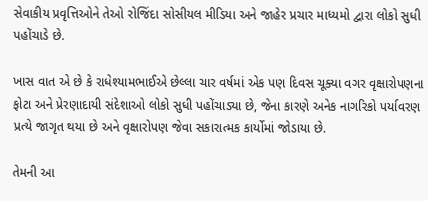સેવાકીય પ્રવૃત્તિઓને તેઓ રોજિંદા સોસીયલ મીડિયા અને જાહેર પ્રચાર માધ્યમો દ્વારા લોકો સુધી પહોંચાડે છે.

ખાસ વાત એ છે કે રાધેશ્યામભાઈએ છેલ્લા ચાર વર્ષમાં એક પણ દિવસ ચૂક્યા વગર વૃક્ષારોપણના ફોટા અને પ્રેરણાદાયી સંદેશાઓ લોકો સુધી પહોંચાડ્યા છે, જેના કારણે અનેક નાગરિકો પર્યાવરણ પ્રત્યે જાગૃત થયા છે અને વૃક્ષારોપણ જેવા સકારાત્મક કાર્યોમાં જોડાયા છે.

તેમની આ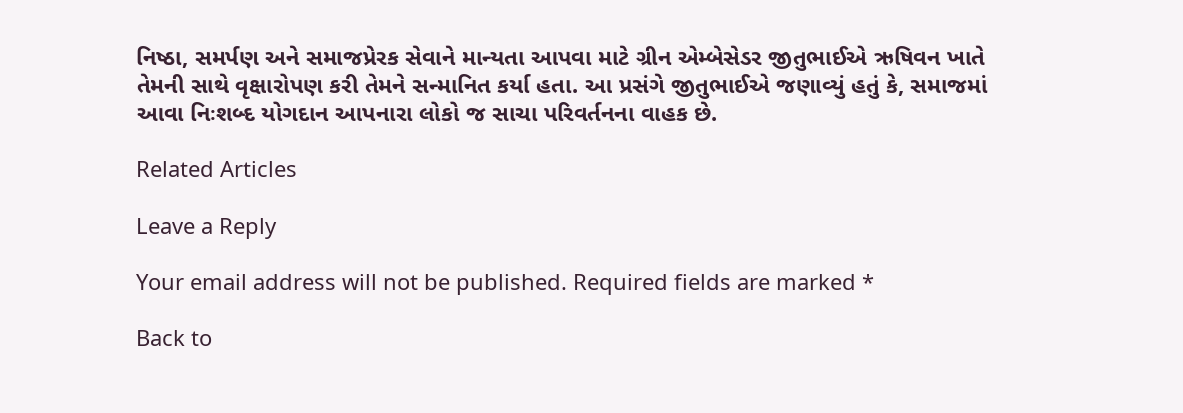નિષ્ઠા, સમર્પણ અને સમાજપ્રેરક સેવાને માન્યતા આપવા માટે ગ્રીન એમ્બેસેડર જીતુભાઈએ ઋષિવન ખાતે તેમની સાથે વૃક્ષારોપણ કરી તેમને સન્માનિત કર્યા હતા. આ પ્રસંગે જીતુભાઈએ જણાવ્યું હતું કે, સમાજમાં આવા નિઃશબ્દ યોગદાન આપનારા લોકો જ સાચા પરિવર્તનના વાહક છે.

Related Articles

Leave a Reply

Your email address will not be published. Required fields are marked *

Back to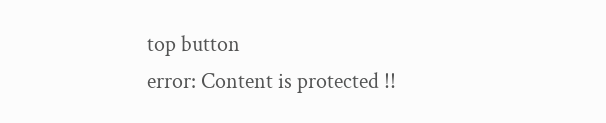top button
error: Content is protected !!